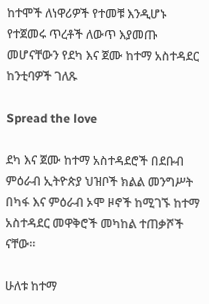ከተሞች ለነዋሪዎች የተመቹ እንዲሆኑ የተጀመሩ ጥረቶች ለውጥ እያመጡ መሆናቸውን የደካ እና ጀሙ ከተማ አስተዳደር ከንቲባዎች ገለጹ

Spread the love

ደካ እና ጀሙ ከተማ አስተዳደሮች በደቡብ ምዕራብ ኢትዮጵያ ህዝቦች ክልል መንግሥት በካፋ እና ምዕራብ ኦሞ ዞኖች ከሚገኙ ከተማ አስተዳደር መዋቅሮች መካከል ተጠቃሾች ናቸው።

ሁለቱ ከተማ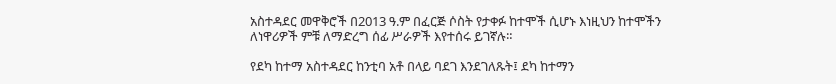አስተዳደር መዋቅሮች በ2013 ዓ.ም በፈርጅ ሶስት የታቀፉ ከተሞች ሲሆኑ እነዚህን ከተሞችን ለነዋሪዎች ምቹ ለማድረግ ሰፊ ሥራዎች እየተሰሩ ይገኛሉ።

የደካ ከተማ አስተዳደር ከንቲባ አቶ በላይ ባደገ እንደገለጹት፤ ደካ ከተማን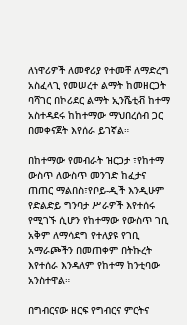ለነዋሪዎች ለመኖሪያ የተመቸ ለማድረግ አስፈላጊ የመሠረተ ልማት ከመዘርጋት ባሻገር በኮሪደር ልማት ኢንሼቲቭ ከተማ አስተዳደሩ ከከተማው ማህበረሰብ ጋር በመቀናጀት እየሰራ ይገኛል።

በከተማው የመብራት ዝርጋታ ፣የከተማ ውስጥ ለውስጥ መንገድ ከፈታና ጠጠር ማልበስ፣የቦይ-ዲች እንዲሁም የድልድይ ግንባታ ሥራዎች እየተሰሩ የሚገኙ ሲሆን የከተማው የውስጥ ገቢ አቅም ለማሳደግ የተለያዩ የገቢ አማራጮችን በመጠቀም በትኩረት እየተሰራ እንዳለም የከተማ ከንቲባው አንስተዋል።

በግብርናው ዘርፍ የግብርና ምርትና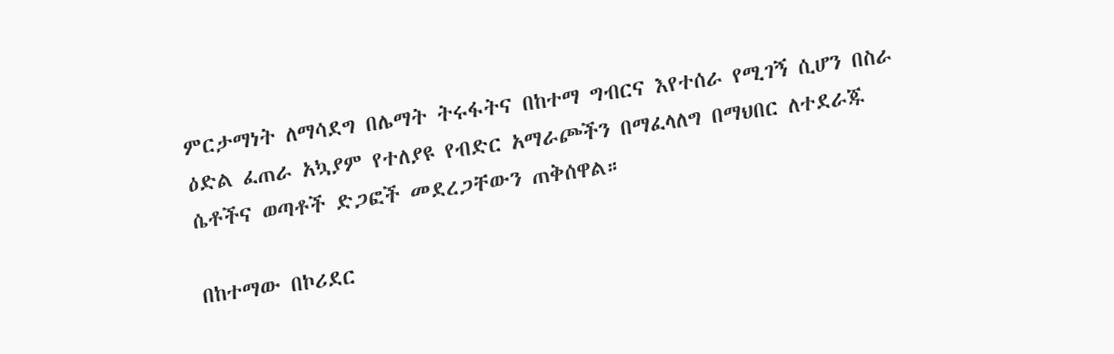ምርታማነት ለማሳደግ በሌማት ትሩፋትና በከተማ ግብርና እየተሰራ የሚገኝ ሲሆን በስራ ዕድል ፈጠራ አኳያም የተለያዩ የብድር አማራጮችን በማፈላለግ በማህበር ለተደራጁ ሴቶችና ወጣቶች ድጋፎች መደረጋቸውን ጠቅሰዋል።

በከተማው በኮሪደር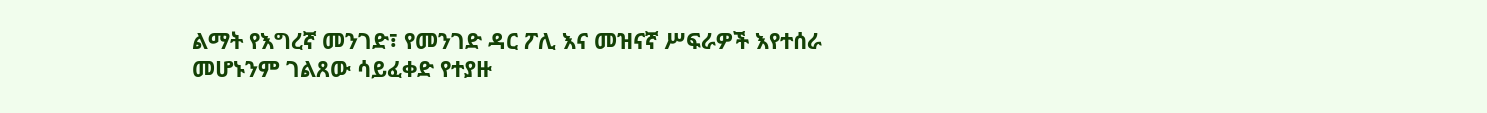ልማት የእግረኛ መንገድ፣ የመንገድ ዳር ፖሊ እና መዝናኛ ሥፍራዎች እየተሰራ መሆኑንም ገልጸው ሳይፈቀድ የተያዙ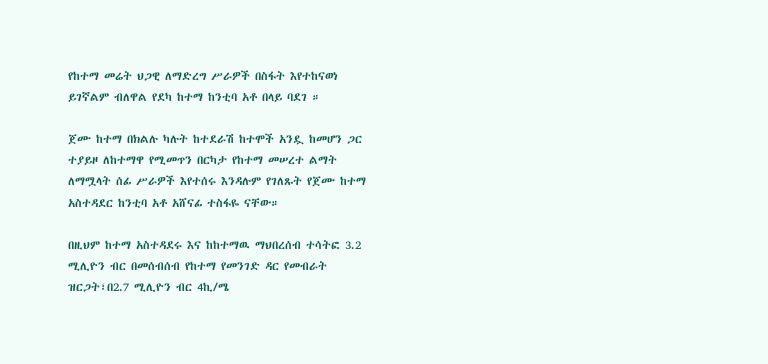የከተማ መሬት ህጋዊ ለማድረግ ሥራዎች በስፋት እየተከናወነ ይገኛልም ብለዋል የደካ ከተማ ከንቲባ አቶ በላይ ባደገ ።

ጀሙ ከተማ በክልሉ ካሉት ከተደራሽ ከተሞች አንዷ ከመሆን ጋር ተያይዞ ለከተማዋ የሚመጥን በርካታ የከተማ መሠረተ ልማት ለማሟላት ሰፊ ሥራዎች እየተሰሩ እንዳሉም የገለጹት የጀሙ ከተማ አስተዳደር ከንቲባ አቶ አሸናፊ ተስፋዬ ናቸው።

በዚህም ከተማ አስተዳደሩ እና ከከተማዉ ማህበረሰብ ተሳትፎ 3.2 ሚሊዮን ብር በመሰብሰብ የከተማ የመንገድ ዳር የመብራት ዝርጋት፣በ2.7 ሚሊዮን ብር 4ኪ/ሜ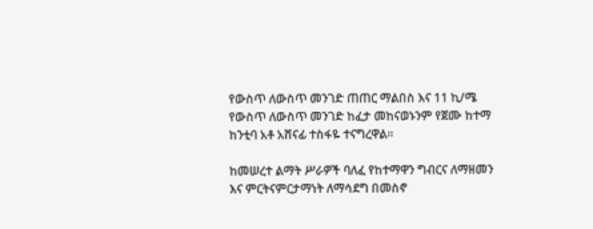የውስጥ ለውስጥ መንገድ ጠጠር ማልበስ እና 11 ኪ/ሜ የውስጥ ለውስጥ መንገድ ከፈታ መከናወኑንም የጀሙ ከተማ ከንቲባ አቶ አሸናፊ ተስፋዬ ተናግረዋል።

ከመሠረተ ልማት ሥራዎች ባለፈ የከተማዋን ግብርና ለማዘመን እና ምርትናምርታማነት ለማሳደግ በመስኖ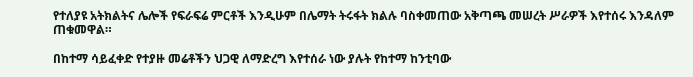የተለያዩ አትክልትና ሌሎች የፍራፍሬ ምርቶች እንዲሁም በሌማት ትሩፋት ክልሉ ባስቀመጠው አቅጣጫ መሠረት ሥራዎች እየተሰሩ እንዳለም ጠቁመዋል።

በከተማ ሳይፈቀድ የተያዙ መሬቶችን ህጋዊ ለማድረግ እየተሰራ ነው ያሉት የከተማ ከንቲባው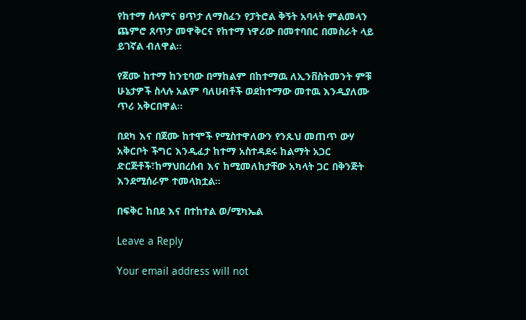የከተማ ሰላምና ፀጥታ ለማስፈን የፓትሮል ቅኝት አባላት ምልመላን ጨምሮ ጸጥታ መዋቅርና የከተማ ነዋሪው በመተባበር በመስራት ላይ ይገኛል ብለዋል።

የጀሙ ከተማ ከንቲባው በማከልም በከተማዉ ለኢንቨስትመንት ምቹ ሁኔታዎች ስላሉ አልም ባለሀብቶች ወደከተማው መተዉ እንዲያለሙ ጥሪ አቅርበዋል።

በደካ እና በጀሙ ከተሞች የሚስተዋለውን የንጹህ መጠጥ ውሃ አቅርቦት ችግር እንዲፈታ ከተማ አስተዳደሩ ከልማት አጋር ድርጅቶች፣ከማህበረሰብ እና ከሚመለከታቸው አካላት ጋር በቅንጅት እንደሚሰራም ተመላክቷል።

በፍቅር ከበደ እና በተከተል ወ/ሚካኤል

Leave a Reply

Your email address will not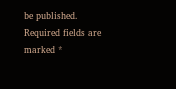be published. Required fields are marked *